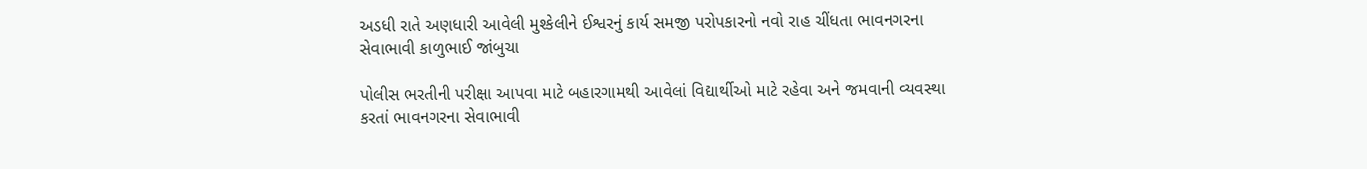અડધી રાતે અણધારી આવેલી મુશ્કેલીને ઈશ્વરનું કાર્ય સમજી પરોપકારનો નવો રાહ ચીંધતા ભાવનગરના સેવાભાવી કાળુભાઈ જાંબુચા

પોલીસ ભરતીની પરીક્ષા આપવા માટે બહારગામથી આવેલાં વિદ્યાર્થીઓ માટે રહેવા અને જમવાની વ્યવસ્થા કરતાં ભાવનગરના સેવાભાવી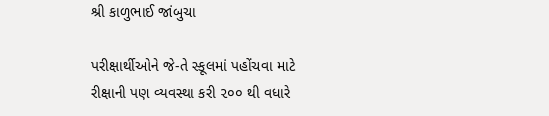શ્રી કાળુભાઈ જાંબુચા

પરીક્ષાર્થીઓને જે-તે સ્કૂલમાં પહોંચવા માટે રીક્ષાની પણ વ્યવસ્થા કરી ૨૦૦ થી વધારે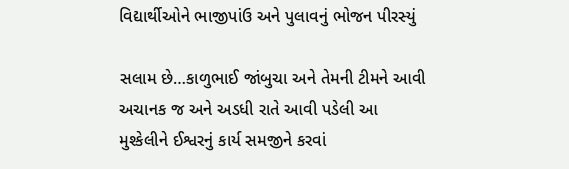વિદ્યાર્થીઓને ભાજીપાંઉ અને પુલાવનું ભોજન પીરસ્યું

સલામ છે…કાળુભાઈ જાંબુચા અને તેમની ટીમને આવી અચાનક જ અને અડધી રાતે આવી પડેલી આ મુશ્કેલીને ઈશ્વરનું કાર્ય સમજીને કરવાં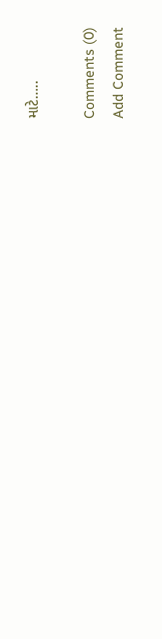માટે…..

Comments (0)
Add Comment